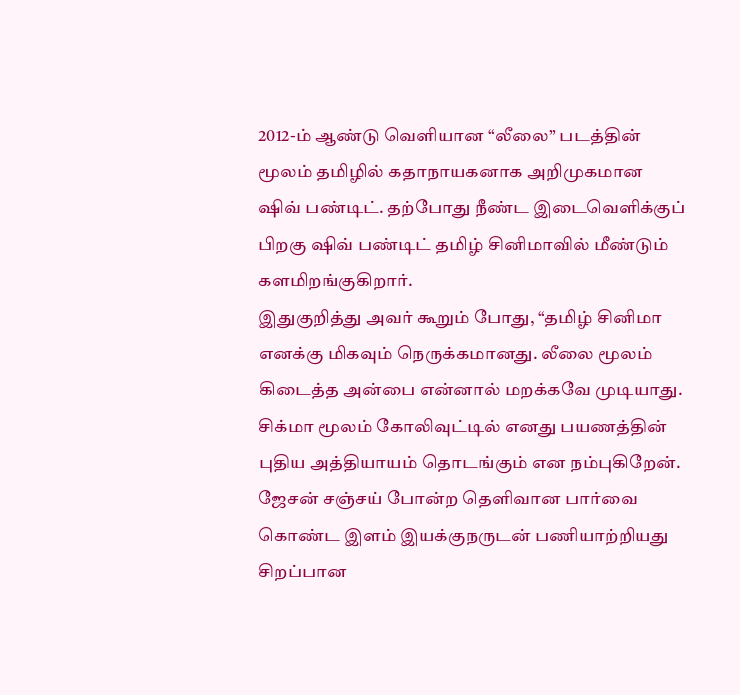2012-ம் ஆண்டு வெளியான “லீலை” படத்தின் மூலம் தமிழில் கதாநாயகனாக அறிமுகமான ஷிவ் பண்டிட். தற்போது நீண்ட இடைவெளிக்குப் பிறகு ஷிவ் பண்டிட் தமிழ் சினிமாவில் மீண்டும் களமிறங்குகிறார்.
இதுகுறித்து அவர் கூறும் போது, “தமிழ் சினிமா எனக்கு மிகவும் நெருக்கமானது. லீலை மூலம் கிடைத்த அன்பை என்னால் மறக்கவே முடியாது.
சிக்மா மூலம் கோலிவுட்டில் எனது பயணத்தின் புதிய அத்தியாயம் தொடங்கும் என நம்புகிறேன். ஜேசன் சஞ்சய் போன்ற தெளிவான பார்வை கொண்ட இளம் இயக்குநருடன் பணியாற்றியது சிறப்பான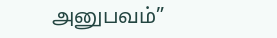அனுபவம்”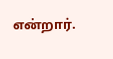என்றார்.